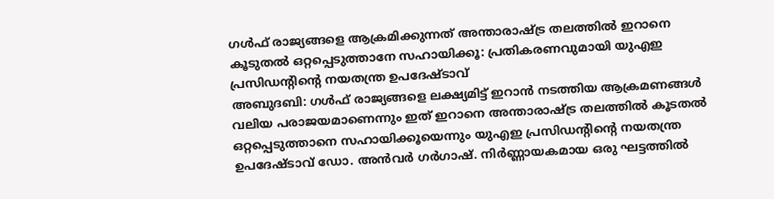ഗൾഫ് രാജ്യങ്ങളെ ആക്രമിക്കുന്നത് അന്താരാഷ്ട്ര തലത്തിൽ ഇറാനെ കൂടുതൽ ഒറ്റപ്പെടുത്താനേ സഹായിക്കൂ: പ്രതികരണവുമായി യുഎഇ പ്രസിഡന്റിന്റെ നയതന്ത്ര ഉപദേഷ്ടാവ്
അബുദബി: ഗൾഫ് രാജ്യങ്ങളെ ലക്ഷ്യമിട്ട് ഇറാൻ നടത്തിയ ആക്രമണങ്ങൾ വലിയ പരാജയമാണെന്നും ഇത് ഇറാനെ അന്താരാഷ്ട്ര തലത്തിൽ കൂടതൽ ഒറ്റപ്പെടുത്താനെ സഹായിക്കൂയെന്നും യുഎഇ പ്രസിഡന്റിന്റെ നയതന്ത്ര ഉപദേഷ്ടാവ് ഡോ. അൻവർ ഗർഗാഷ്. നിർണ്ണായകമായ ഒരു ഘട്ടത്തിൽ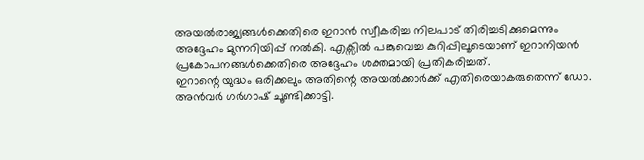അയൽരാജ്യങ്ങൾക്കെതിരെ ഇറാൻ സ്വീകരിച്ച നിലപാട് തിരിച്ചടിക്കുമെന്നും അദ്ദേഹം മുന്നറിയിപ്പ് നൽകി. എക്സിൽ പങ്കുവെച്ച കുറിപ്പിലൂടെയാണ് ഇറാനിയൻ പ്രകോപനങ്ങൾക്കെതിരെ അദ്ദേഹം ശക്തമായി പ്രതികരിച്ചത്.
ഇറാന്റെ യുദ്ധം ഒരിക്കലും അതിന്റെ അയൽക്കാർക്ക് എതിരെയാകരുതെന്ന് ഡോ. അൻവർ ഗർഗാഷ് ചൂണ്ടിക്കാട്ടി.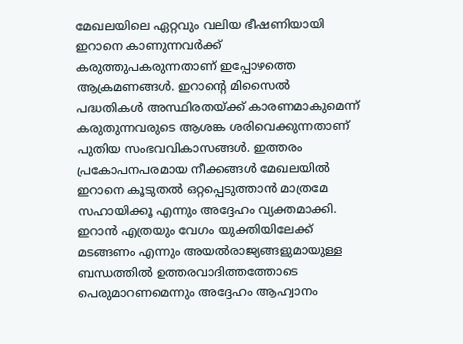മേഖലയിലെ ഏറ്റവും വലിയ ഭീഷണിയായി ഇറാനെ കാണുന്നവർക്ക് കരുത്തുപകരുന്നതാണ് ഇപ്പോഴത്തെ ആക്രമണങ്ങൾ. ഇറാന്റെ മിസൈൽ പദ്ധതികൾ അസ്ഥിരതയ്ക്ക് കാരണമാകുമെന്ന് കരുതുന്നവരുടെ ആശങ്ക ശരിവെക്കുന്നതാണ് പുതിയ സംഭവവികാസങ്ങൾ. ഇത്തരം പ്രകോപനപരമായ നീക്കങ്ങൾ മേഖലയിൽ ഇറാനെ കൂടുതൽ ഒറ്റപ്പെടുത്താൻ മാത്രമേ സഹായിക്കൂ എന്നും അദ്ദേഹം വ്യക്തമാക്കി.
ഇറാൻ എത്രയും വേഗം യുക്തിയിലേക്ക് മടങ്ങണം എന്നും അയൽരാജ്യങ്ങളുമായുള്ള ബന്ധത്തിൽ ഉത്തരവാദിത്തത്തോടെ പെരുമാറണമെന്നും അദ്ദേഹം ആഹ്വാനം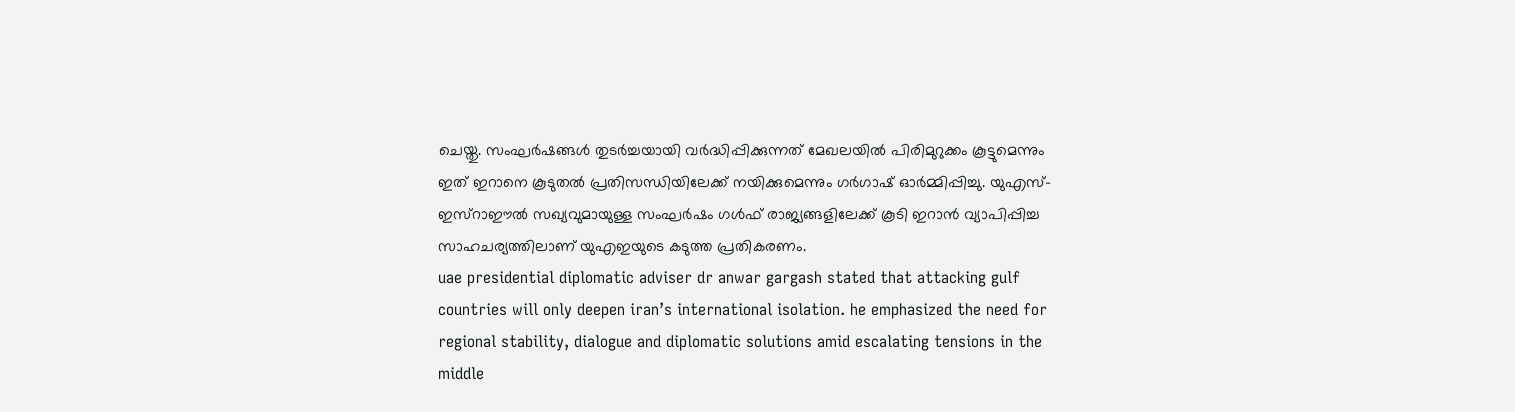ചെയ്തു. സംഘർഷങ്ങൾ തുടർച്ചയായി വർദ്ധിപ്പിക്കുന്നത് മേഖലയിൽ പിരിമുറുക്കം കൂട്ടുമെന്നും ഇത് ഇറാനെ കൂടുതൽ പ്രതിസന്ധിയിലേക്ക് നയിക്കുമെന്നും ഗർഗാഷ് ഓർമ്മിപ്പിച്ചു. യുഎസ്-ഇസ്റാഈൽ സഖ്യവുമായുള്ള സംഘർഷം ഗൾഫ് രാജ്യങ്ങളിലേക്ക് കൂടി ഇറാൻ വ്യാപിപ്പിച്ച സാഹചര്യത്തിലാണ് യുഎഇയുടെ കടുത്ത പ്രതികരണം.
uae presidential diplomatic adviser dr anwar gargash stated that attacking gulf countries will only deepen iran’s international isolation. he emphasized the need for regional stability, dialogue and diplomatic solutions amid escalating tensions in the middle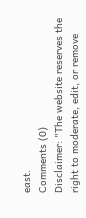east.
Comments (0)
Disclaimer: "The website reserves the right to moderate, edit, or remove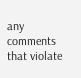any comments that violate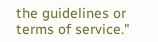the guidelines or terms of service."